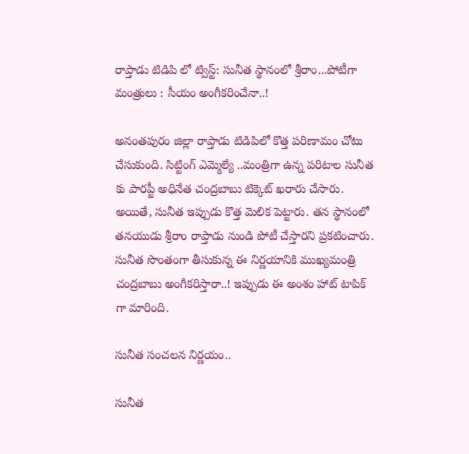రాప్తాడు టిడిపి లో ట్విస్ట్‌: సునీత స్థానంలో శ్రీరాం...పోటీగా మంత్రులు : సీయం అంగీక‌రించేనా..!

అనంతపురం జిల్లా రాప్తాడు టిడిపిలో కొత్త ప‌రిణామం చోటు చేసుకుంది. సిట్టింగ్ ఎమ్మెల్యే ..మంత్రిగా ఉన్న ప‌రిటాల సునీత కు పార‌ప్టీ అధినేత చంద్ర‌బాబు టిక్కెట్ ఖ‌రారు చేసారు. అయితే, సునీత ఇప్పుడు కొత్త మెలిక పెట్టారు. త‌న స్థానంలో త‌న‌యుడు శ్రీరాం రాప్తాడు నుండి పోటీ చేస్తార‌ని ప్ర‌క‌టించారు. సునీత సొంతంగా తీసుకున్న ఈ నిర్ణ‌యానికి ముఖ్య‌మంత్రి చంద్ర‌బాబు అంగీక‌రిస్తారా..! ఇప్పుడు ఈ అంశం హాట్ టాపిక్ గా మారింది.

సునీత సంచ‌ల‌న నిర్ణ‌యం..

సునీత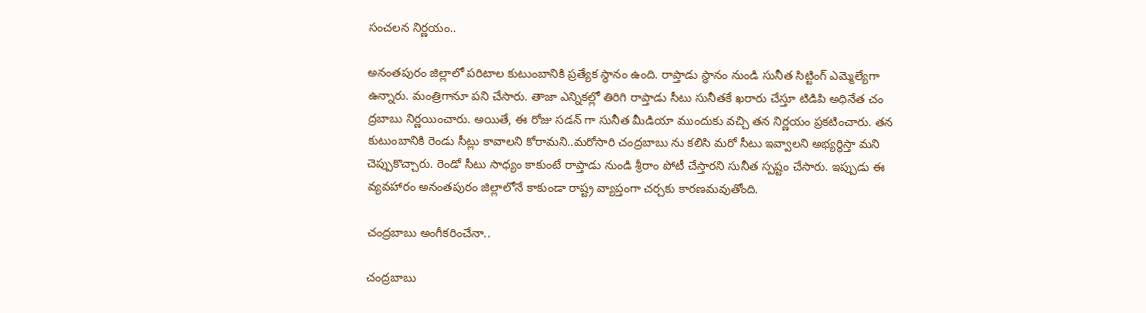సంచ‌ల‌న నిర్ణ‌యం..

అనంతపురం జిల్లాలో ప‌రిటాల కుటుంబానికి ప్ర‌త్యేక స్థానం ఉంది. రాప్తాడు స్థానం నుండి సునీత సిట్టింగ్ ఎమ్మెల్యేగా ఉన్నారు. మంత్రిగానూ ప‌ని చేసారు. తాజా ఎన్నిక‌ల్లో తిరిగి రాప్తాడు సీటు సునీత‌కే ఖరారు చేస్తూ టిడిపి అధినేత చం ద్రబాబు నిర్ణ‌యించారు. అయితే, ఈ రోజు స‌డ‌న్ గా సునీత మీడియా ముందుకు వ‌చ్చి త‌న నిర్ణ‌యం ప్ర‌క‌టించారు. త‌న కుటుంబానికి రెండు సీట్లు కావాల‌ని కోరామ‌ని..మరోసారి చంద్ర‌బాబు ను క‌లిసి మ‌రో సీటు ఇవ్వాల‌ని అభ్య‌ర్ధిస్తా మ‌ని చెప్పుకొచ్చారు. రెండో సీటు సాధ్యం కాకుంటే రాప్తాడు నుండి శ్రీరాం పోటీ చేస్తార‌ని సునీత స్ప‌ష్టం చేసారు. ఇప్పుడు ఈ వ్య‌వ‌హారం అనంతపురం జిల్లాలోనే కాకుండా రాష్ట్ర వ్యాప్తంగా చర్చ‌కు కార‌ణ‌మ‌వుతోంది.

చంద్ర‌బాబు అంగీక‌రించేనా..

చంద్ర‌బాబు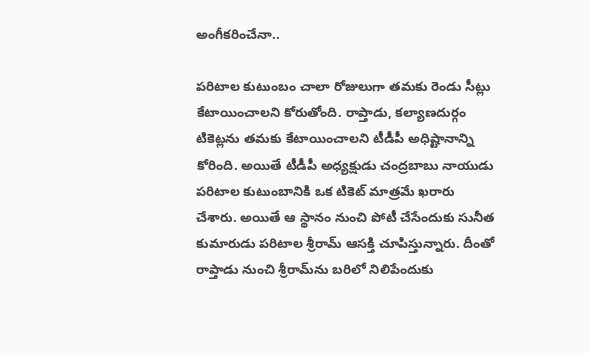అంగీక‌రించేనా..

ప‌రిటాల కుటుంబం చాలా రోజులుగా త‌మ‌కు రెండు సీట్లు కేటాయించాల‌ని కోరుతోంది. రాప్తాడు, కల్యాణదుర్గం టికెట్లను తమకు కేటాయించాలని టీడీపీ అధిష్టానాన్ని కోరింది. అయితే టీడీపీ అధ్యక్షుడు చంద్రబాబు నాయుడు పరిటాల కుటుంబానికి ఒక టికెట్‌ మాత్రమే ఖరారు చేశారు. అయితే ఆ స్థానం నుంచి పోటీ చేసేందుకు సునీత కుమారుడు పరిటాల శ్రీరామ్‌ ఆసక్తి చూపిస్తున్నారు. దీంతో రాప్తాడు నుంచి శ్రీరామ్‌ను బరిలో నిలిపేందుకు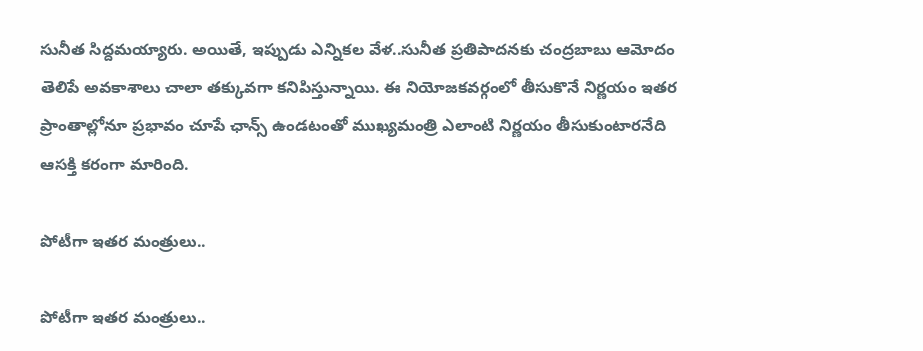సునీత సిద్దమయ్యారు. అయితే, ఇప్పుడు ఎన్నిక‌ల వేళ‌..సునీత ప్ర‌తిపాద‌న‌కు చంద్ర‌బాబు ఆమోదం తెలిపే అవ‌కాశాలు చాలా త‌క్కువ‌గా క‌నిపిస్తున్నాయి. ఈ నియోజ‌క‌వ‌ర్గంలో తీసుకొనే నిర్ణ‌యం ఇత‌ర ప్రాంతాల్లోనూ ప్ర‌భావం చూపే ఛాన్స్ ఉండ‌టంతో ముఖ్య‌మంత్రి ఎలాంటి నిర్ణ‌యం తీసుకుంటార‌నేది ఆస‌క్తి క‌రంగా మారింది.

పోటీగా ఇత‌ర మంత్రులు..

పోటీగా ఇత‌ర మంత్రులు..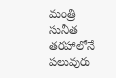మంత్రి సునీత త‌ర‌హాలోనే పలువురు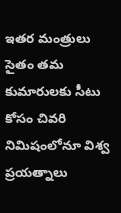ఇత‌ర మంత్రులు సైతం త‌మ కుమారుల‌కు సీటు కోసం చివ‌రి నిమిషంలోనూ విశ్వ ప్ర‌య‌త్నాలు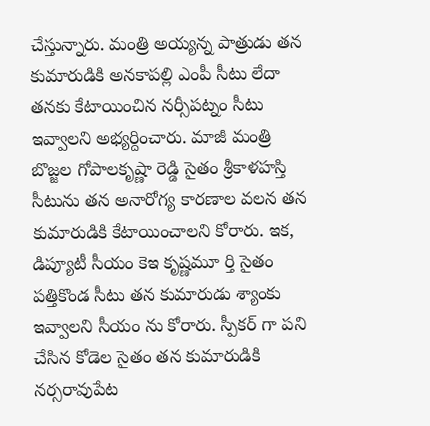చేస్తున్నారు. మంత్రి అయ్య‌న్న పాత్రుడు త‌న కుమారుడికి అన‌కాప‌ల్లి ఎంపీ సీటు లేదా త‌న‌కు కేటాయించిన న‌ర్సీప‌ట్నం సీటు ఇవ్వాల‌ని అభ్య‌ర్దించారు. మాజీ మంత్రి బొజ్జ‌ల గోపాల‌కృష్ణా రెడ్డి సైతం శ్రీకాళ‌హ‌స్తి సీటును త‌న అనారోగ్య కార‌ణాల వ‌ల‌న త‌న కుమారుడికి కేటాయించాల‌ని కోరారు. ఇక‌, డిప్యూటీ సీయం కెఇ కృష్ణ‌మూ ర్తి సైతం ప‌త్తికొండ సీటు త‌న కుమారుడు శ్యాంకు ఇవ్వాల‌ని సీయం ను కోరారు. స్పీక‌ర్ గా ప‌ని చేసిన కోడెల సైతం త‌న కుమారుడికి న‌ర్స‌రావుపేట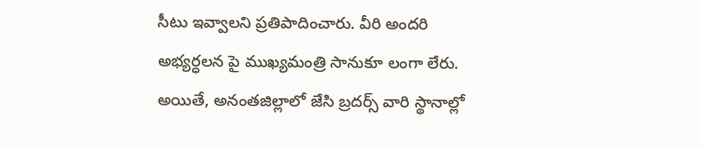సీటు ఇవ్వాల‌ని ప్ర‌తిపాదించారు. వీరి అంద‌రి అభ్య‌ర్ధ‌ల‌న పై ముఖ్య‌మంత్రి సానుకూ లంగా లేరు. అయితే, అనంత‌జిల్లాలో జేసి బ్ర‌ద‌ర్స్ వారి స్థానాల్లో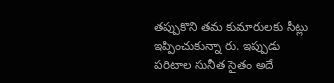త‌ప్పుకొని త‌మ కుమారుల‌కు సీట్లు ఇప్పించుకున్నా రు. ఇప్పుడు ప‌రిటాల సునీత సైతం అదే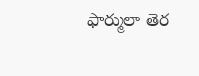ఫార్ములా తెర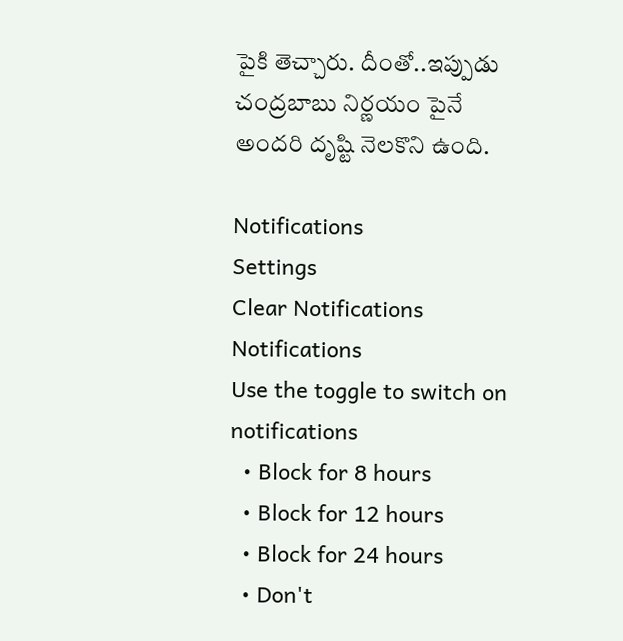పైకి తెచ్చారు. దీంతో..ఇప్పుడు చంద్ర‌బాబు నిర్ణ‌యం పైనే అంద‌రి దృష్టి నెల‌కొని ఉంది.

Notifications
Settings
Clear Notifications
Notifications
Use the toggle to switch on notifications
  • Block for 8 hours
  • Block for 12 hours
  • Block for 24 hours
  • Don't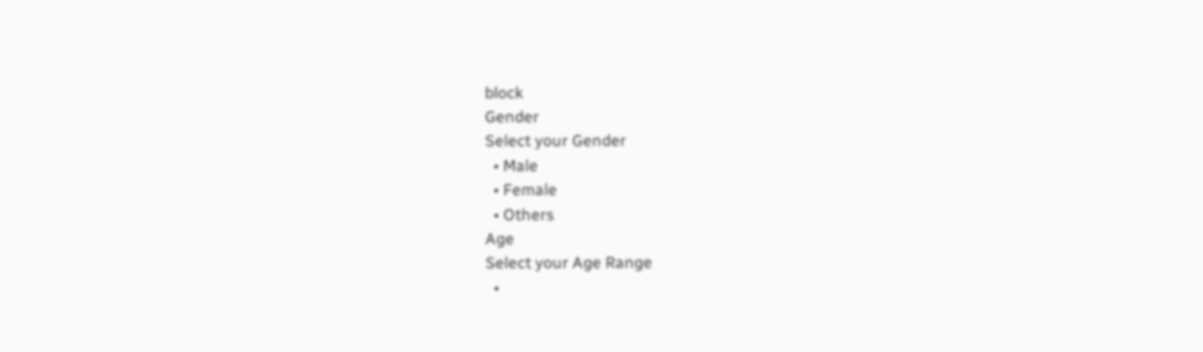block
Gender
Select your Gender
  • Male
  • Female
  • Others
Age
Select your Age Range
  •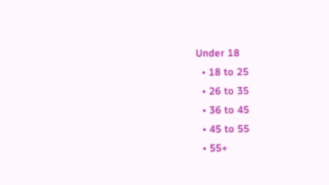Under 18
  • 18 to 25
  • 26 to 35
  • 36 to 45
  • 45 to 55
  • 55+